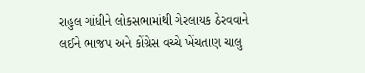રાહુલ ગાંધીને લોકસભામાંથી ગેરલાયક ઠેરવવાને લઈને ભાજપ અને કોંગ્રેસ વચ્ચે ખેંચતાણ ચાલુ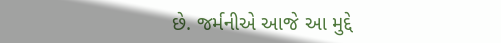છે. જર્મનીએ આજે આ મુદ્દે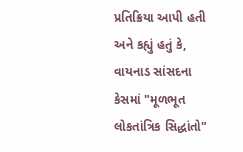પ્રતિક્રિયા આપી હતી અને કહ્યું હતું કે, વાયનાડ સાંસદના કેસમાં "મૂળભૂત લોકતાંત્રિક સિદ્ધાંતો"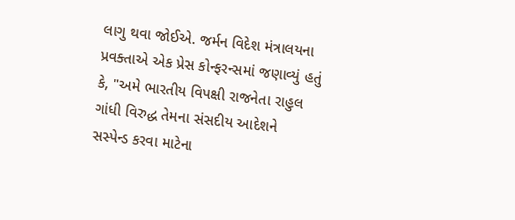લાગુ થવા જોઈએ. જર્મન વિદેશ મંત્રાલયના પ્રવક્તાએ એક પ્રેસ કોન્ફરન્સમાં જણાવ્યું હતું કે, "અમે ભારતીય વિપક્ષી રાજનેતા રાહુલ ગાંધી વિરુદ્ધ તેમના સંસદીય આદેશને સસ્પેન્ડ કરવા માટેના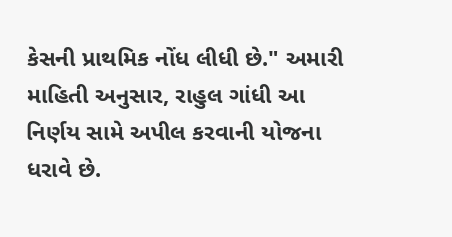કેસની પ્રાથમિક નોંધ લીધી છે." અમારી માહિતી અનુસાર, રાહુલ ગાંધી આ નિર્ણય સામે અપીલ કરવાની યોજના ધરાવે છે.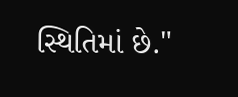સ્થિતિમાં છે."